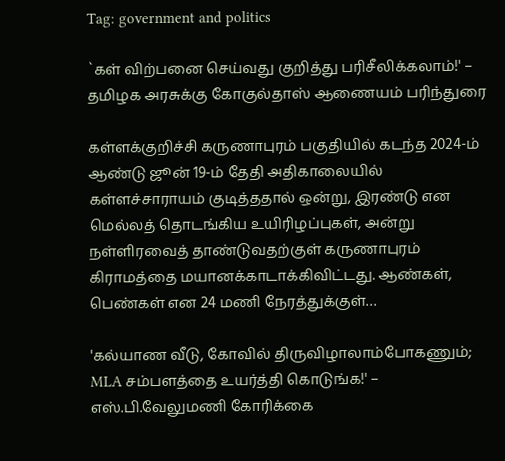Tag: government and politics

`கள் விற்பனை செய்வது குறித்து பரிசீலிக்கலாம்!' – தமிழக அரசுக்கு கோகுல்தாஸ் ஆணையம் பரிந்துரை

கள்ளக்குறிச்சி கருணாபுரம் பகுதியில் கடந்த 2024-ம் ஆண்டு ஜூன் 19-ம் தேதி அதிகாலையில் கள்ளச்சாராயம் குடித்ததால் ஒன்று, இரண்டு என மெல்லத் தொடங்கிய உயிரிழப்புகள், அன்று நள்ளிரவைத் தாண்டுவதற்குள் கருணாபுரம் கிராமத்தை மயானக்காடாக்கிவிட்டது. ஆண்கள், பெண்கள் என 24 மணி நேரத்துக்குள்…

'கல்யாண வீடு, கோவில் திருவிழாலாம்போகணும்; MLA சம்பளத்தை உயர்த்தி கொடுங்க!' – எஸ்.பி.வேலுமணி கோரிக்கை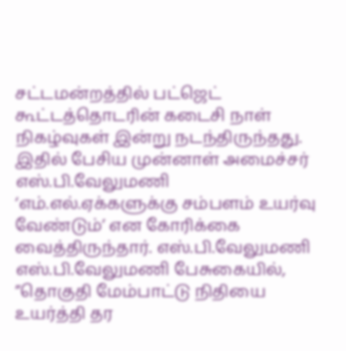சட்டமன்றத்தில் பட்ஜெட் கூட்டத்தொடரின் கடைசி நாள் நிகழ்வுகள் இன்று நடந்திருந்தது. இதில் பேசிய முன்னாள் அமைச்சர் எஸ்.பி.வேலுமணி ‘எம்.எல்.ஏக்களுக்கு சம்பளம் உயர்வு வேண்டும்’ என கோரிக்கை வைத்திருந்தார். எஸ்.பி.வேலுமணி எஸ்.பி.வேலுமணி பேசுகையில், ”தொகுதி மேம்பாட்டு நிதியை உயர்த்தி தர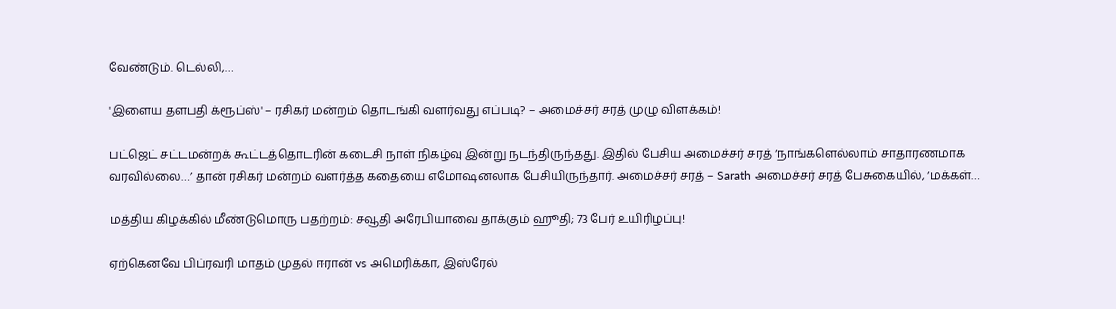வேண்டும். டெல்லி,…

'இளைய தளபதி க்ரூப்ஸ்' – ரசிகர் மன்றம் தொடங்கி வளர்வது எப்படி? – அமைச்சர் சரத் முழு விளக்கம்!

பட்ஜெட் சட்டமன்றக் கூட்டத்தொடரின் கடைசி நாள் நிகழ்வு இன்று நடந்திருந்தது. இதில் பேசிய அமைச்சர் சரத் ‘நாங்களெல்லாம் சாதாரணமாக வரவில்லை…’ தான் ரசிகர் மன்றம் வளர்த்த கதையை எமோஷனலாக பேசியிருந்தார். அமைச்சர் சரத் – Sarath அமைச்சர் சரத் பேசுகையில், ‘மக்கள்…

மத்திய கிழக்கில் மீண்டுமொரு பதற்றம்: சவூதி அரேபியாவை தாக்கும் ஹூதி; 73 பேர் உயிரிழப்பு!

ஏற்கெனவே பிப்ரவரி மாதம் முதல் ஈரான் vs அமெரிக்கா, இஸ்ரேல்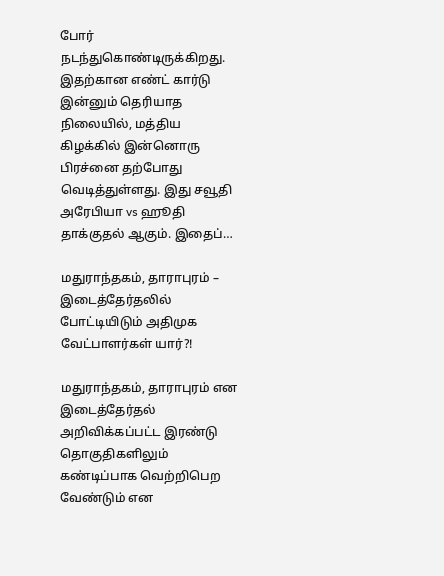போர் நடந்துகொண்டிருக்கிறது. இதற்கான எண்ட் கார்டு இன்னும் தெரியாத நிலையில், மத்திய கிழக்கில் இன்னொரு பிரச்னை தற்போது வெடித்துள்ளது. இது சவூதி அரேபியா vs ஹூதி தாக்குதல் ஆகும். இதைப்…

மதுராந்தகம், தாராபுரம் – இடைத்தேர்தலில் போட்டியிடும் அதிமுக வேட்பாளர்கள் யார்?!

மதுராந்தகம், தாராபுரம் என இடைத்தேர்தல் அறிவிக்கப்பட்ட இரண்டு தொகுதிகளிலும் கண்டிப்பாக வெற்றிபெற வேண்டும் என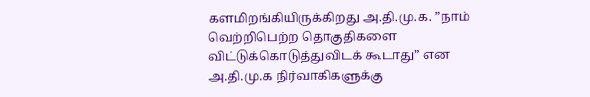களமிறங்கியிருக்கிறது அ.தி.மு.க. ”நாம் வெற்றிபெற்ற தொகுதிகளை விட்டுக்கொடுத்துவிடக் கூடாது” என அ.தி.மு.க நிர்வாகிகளுக்கு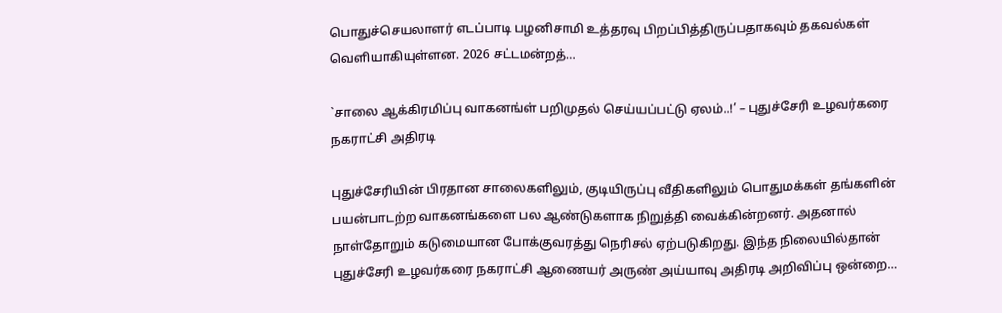பொதுச்செயலாளர் எடப்பாடி பழனிசாமி உத்தரவு பிறப்பித்திருப்பதாகவும் தகவல்கள் வெளியாகியுள்ளன. 2026 சட்டமன்றத்…

`சாலை ஆக்கிரமிப்பு வாகனங்ள் பறிமுதல் செய்யப்பட்டு ஏலம்..!’ – புதுச்சேரி உழவர்கரை நகராட்சி அதிரடி

புதுச்சேரியின் பிரதான சாலைகளிலும், குடியிருப்பு வீதிகளிலும் பொதுமக்கள் தங்களின் பயன்பாடற்ற வாகனங்களை பல ஆண்டுகளாக நிறுத்தி வைக்கின்றனர். அதனால் நாள்தோறும் கடுமையான போக்குவரத்து நெரிசல் ஏற்படுகிறது. இந்த நிலையில்தான் புதுச்சேரி உழவர்கரை நகராட்சி ஆணையர் அருண் அய்யாவு அதிரடி அறிவிப்பு ஒன்றை…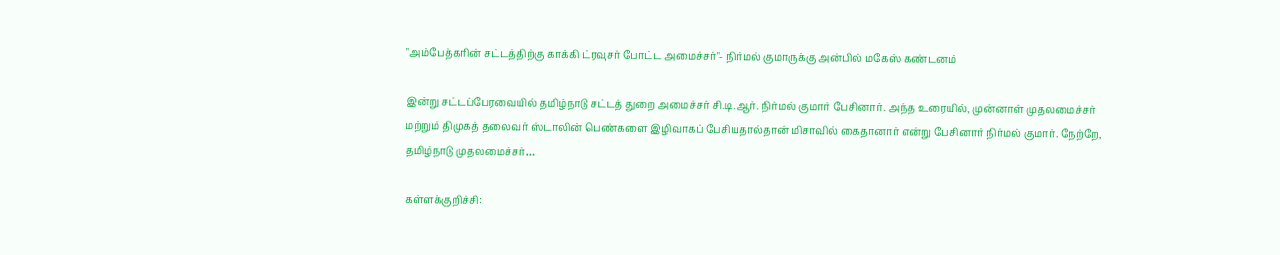"அம்பேத்கரின் சட்டத்திற்கு காக்கி ட்ரவுசர் போட்ட அமைச்சர்"- நிர்மல் குமாருக்கு அன்பில் மகேஸ் கண்டனம்

இன்று சட்டப்பேரவையில் தமிழ்நாடு சட்டத் துறை அமைச்சர் சி.டி.ஆர். நிர்மல் குமார் பேசினார். அந்த உரையில், முன்னாள் முதலமைச்சர் மற்றும் திமுகத் தலைவர் ஸ்டாலின் பெண்களை இழிவாகப் பேசியதால்தான் மிசாவில் கைதானார் என்று பேசினார் நிர்மல் குமார். நேற்றே, தமிழ்நாடு முதலமைச்சர்…

கள்ளக்குறிச்சி: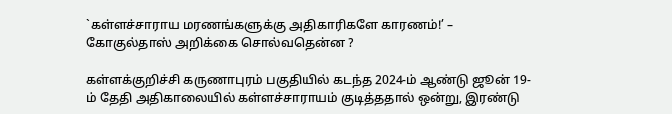`கள்ளச்சாராய மரணங்களுக்கு அதிகாரிகளே காரணம்!’ – கோகுல்தாஸ் அறிக்கை சொல்வதென்ன ?

கள்ளக்குறிச்சி கருணாபுரம் பகுதியில் கடந்த 2024-ம் ஆண்டு ஜூன் 19-ம் தேதி அதிகாலையில் கள்ளச்சாராயம் குடித்ததால் ஒன்று, இரண்டு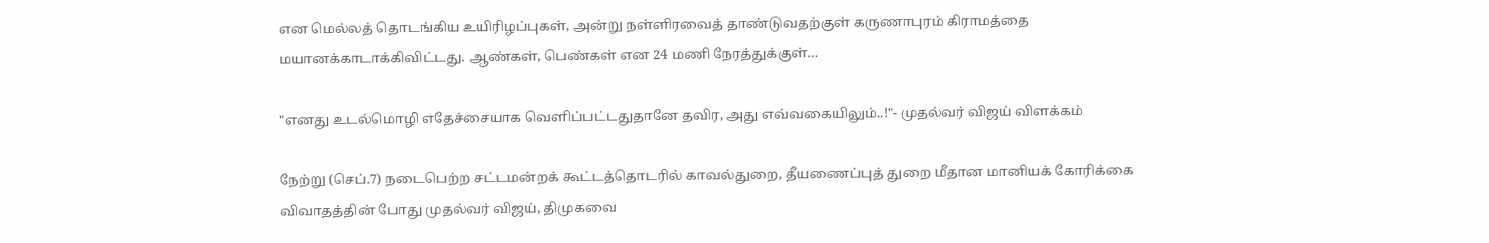என மெல்லத் தொடங்கிய உயிரிழப்புகள், அன்று நள்ளிரவைத் தாண்டுவதற்குள் கருணாபுரம் கிராமத்தை மயானக்காடாக்கிவிட்டது. ஆண்கள், பெண்கள் என 24 மணி நேரத்துக்குள்…

"எனது உடல்மொழி எதேச்சையாக வெளிப்பட்டதுதானே தவிர, அது எவ்வகையிலும்..!"- முதல்வர் விஜய் விளக்கம்

நேற்று (செப்.7) நடைபெற்ற சட்டமன்றக் கூட்டத்தொடரில் காவல்துறை, தீயணைப்புத் துறை மீதான மானியக் கோரிக்கை விவாதத்தின் போது முதல்வர் விஜய், திமுகவை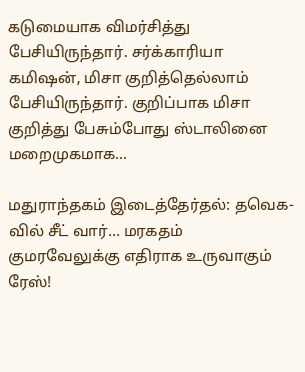கடுமையாக விமர்சித்து பேசியிருந்தார். சர்க்காரியா கமிஷன், மிசா குறித்தெல்லாம் பேசியிருந்தார். குறிப்பாக மிசா குறித்து பேசும்போது ஸ்டாலினை மறைமுகமாக…

மதுராந்தகம் இடைத்தேர்தல்: தவெக-வில் சீட் வார்… மரகதம் குமரவேலுக்கு எதிராக உருவாகும் ரேஸ்!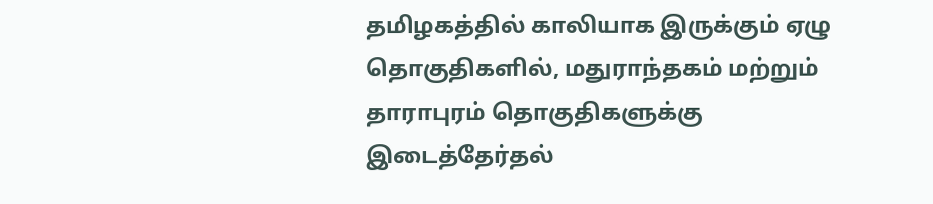தமிழகத்தில் காலியாக இருக்கும் ஏழு தொகுதிகளில், மதுராந்தகம் மற்றும் தாராபுரம் தொகுதிகளுக்கு இடைத்தேர்தல்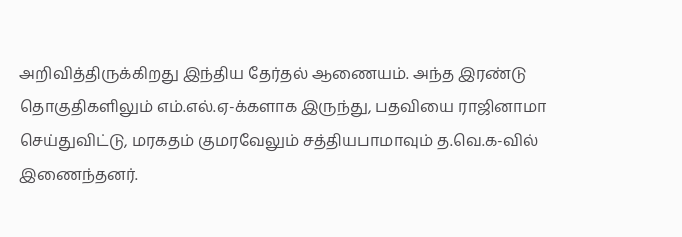அறிவித்திருக்கிறது இந்திய தேர்தல் ஆணையம். அந்த இரண்டு தொகுதிகளிலும் எம்.எல்.ஏ-க்களாக இருந்து, பதவியை ராஜினாமா செய்துவிட்டு, மரகதம் குமரவேலும் சத்தியபாமாவும் த.வெ.க-வில் இணைந்தனர்.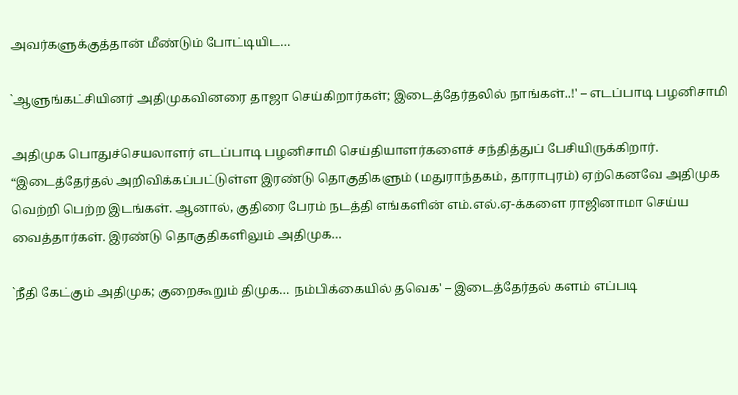அவர்களுக்குத்தான் மீண்டும் போட்டியிட…

`ஆளுங்கட்சியினர் அதிமுகவினரை தாஜா செய்கிறார்கள்; இடைத்தேர்தலில் நாங்கள்..!' – எடப்பாடி பழனிசாமி

அதிமுக பொதுச்செயலாளர் எடப்பாடி பழனிசாமி செய்தியாளர்களைச் சந்தித்துப் பேசியிருக்கிறார். “இடைத்தேர்தல் அறிவிக்கப்பட்டுள்ள இரண்டு தொகுதிகளும் (மதுராந்தகம், தாராபுரம்) ஏற்கெனவே அதிமுக வெற்றி பெற்ற இடங்கள். ஆனால், குதிரை பேரம் நடத்தி எங்களின் எம்.எல்.ஏ-க்களை ராஜினாமா செய்ய வைத்தார்கள். இரண்டு தொகுதிகளிலும் அதிமுக…

`நீதி கேட்கும் அதிமுக; குறைகூறும் திமுக… நம்பிக்கையில் தவெக' – இடைத்தேர்தல் களம் எப்படி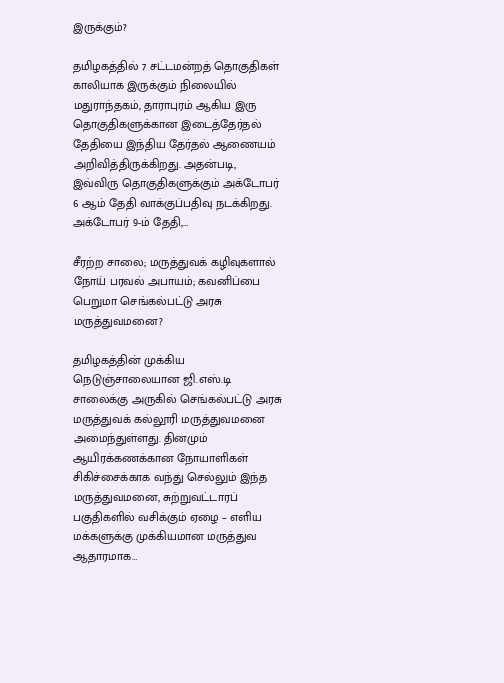இருக்கும்?

தமிழகத்தில் 7 சட்டமன்றத் தொகுதிகள் காலியாக இருக்கும் நிலையில் மதுராந்தகம், தாராபுரம் ஆகிய இரு தொகுதிகளுக்கான இடைத்தேர்தல் தேதியை இந்திய தேர்தல் ஆணையம் அறிவித்திருக்கிறது. அதன்படி, இவ்விரு தொகுதிகளுக்கும் அக்டோபர் 6 ஆம் தேதி வாக்குப்பதிவு நடக்கிறது. அக்டோபர் 9-ம் தேதி,…

சீரற்ற சாலை; மருத்துவக் கழிவுகளால் நோய் பரவல் அபாயம்; கவனிப்பை பெறுமா செங்கல்பட்டு அரசு மருத்துவமனை?

தமிழகத்தின் முக்கிய நெடுஞ்சாலையான ஜி.எஸ்.டி சாலைக்கு அருகில் செங்கல்பட்டு அரசு மருத்துவக் கல்லூரி மருத்துவமனை அமைந்துள்ளது. தினமும் ஆயிரக்கணக்கான நோயாளிகள் சிகிச்சைக்காக வந்து செல்லும் இந்த மருத்துவமனை, சுற்றுவட்டாரப் பகுதிகளில் வசிக்கும் ஏழை – எளிய மக்களுக்கு முக்கியமான மருத்துவ ஆதாரமாக…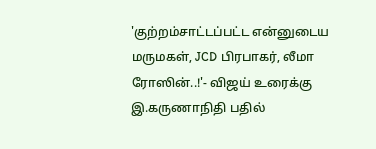'குற்றம்சாட்டப்பட்ட என்னுடைய மருமகள், JCD பிரபாகர், லீமா ரோஸின்..!'- விஜய் உரைக்கு இ.கருணாநிதி பதில்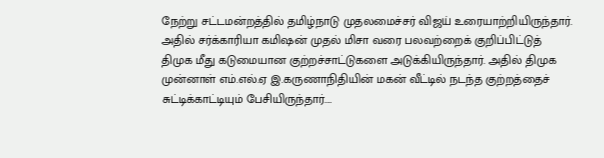நேற்று சட்டமன்றத்தில் தமிழ்நாடு முதலமைச்சர் விஜய் உரையாற்றியிருந்தார். அதில் சர்க்காரியா கமிஷன் முதல் மிசா வரை பலவற்றைக் குறிப்பிட்டுத் திமுக மீது கடுமையான குற்றச்சாட்டுகளை அடுக்கியிருந்தார். அதில் திமுக முன்னாள் எம்.எல்.ஏ இ.கருணாநிதியின் மகன் வீட்டில் நடந்த குற்றத்தைச் சுட்டிக்காட்டியும் பேசியிருந்தார்.…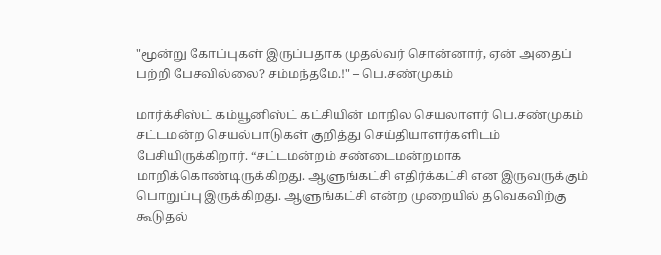"மூன்று கோப்புகள் இருப்பதாக முதல்வர் சொன்னார், ஏன் அதைப் பற்றி பேசவில்லை? சம்மந்தமே.!" – பெ.சண்முகம்

மார்க்சிஸ்ட் கம்யூனிஸ்ட் கட்சியின் மாநில செயலாளர் பெ.சண்முகம் சட்டமன்ற செயல்பாடுகள் குறித்து செய்தியாளர்களிடம் பேசியிருக்கிறார். “சட்டமன்றம் சண்டைமன்றமாக மாறிக்கொண்டிருக்கிறது. ஆளுங்கட்சி எதிர்க்கட்சி என இருவருக்கும் பொறுப்பு இருக்கிறது. ஆளுங்கட்சி என்ற முறையில் தவெகவிற்கு கூடுதல்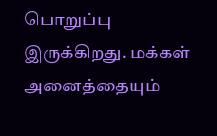பொறுப்பு இருக்கிறது. மக்கள் அனைத்தையும்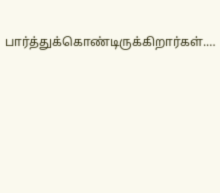பார்த்துக்கொண்டிருக்கிறார்கள்.…